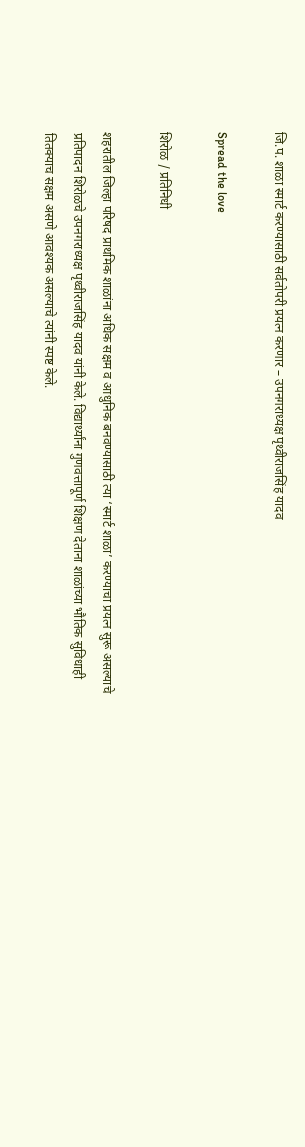जि.प. शाळा स्मार्ट करण्यासाठी सर्वतोपरी प्रयत्न करणार – उपनगराध्यक्ष पृथ्वीराजसिंह यादव

Spread the love

शिरोळ / प्रतिनिधी

शहरातील जिल्हा परिषद प्राथमिक शाळांना अधिक सक्षम व आधुनिक बनवण्यासाठी त्या ‘स्मार्ट शाळा’ करण्याचा प्रयत्न सुरू असल्याचे प्रतिपादन शिरोळचे उपनगराध्यक्ष पृथ्वीराजसिंह यादव यांनी केले. विद्यार्थ्यांना गुणवत्तापूर्ण शिक्षण देताना शाळांच्या भौतिक सुविधाही तितक्याच सक्षम असणे आवश्यक असल्याचे त्यांनी स्पष्ट केले.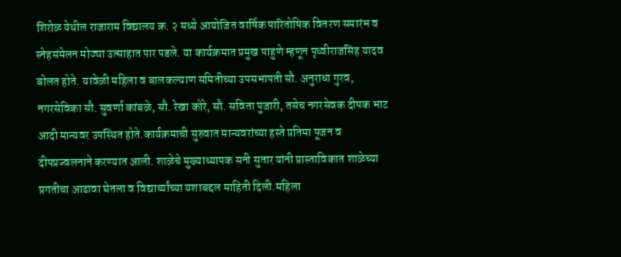शिरोळ येथील राजाराम विद्यालय क्र. २ मध्ये आयोजित वार्षिक पारितोषिक वितरण समारंभ व स्नेहसंमेलन मोठ्या उत्साहात पार पडले. या कार्यक्रमात प्रमुख पाहुणे म्हणून पृथ्वीराजसिंह यादव बोलत होते. यावेळी महिला व बालकल्याण समितीच्या उपसभापती सौ. अनुराधा गुरव, नगरसेविका सौ. सुवर्णा कांबळे, सौ. रेखा कोरे, सौ. सविता पुजारी, तसेच नगरसेवक दीपक भाट आदी मान्यवर उपस्थित होते.कार्यक्रमाची सुरुवात मान्यवरांच्या हस्ते प्रतिमा पूजन व दीपप्रज्वलनाने करण्यात आली. शाळेचे मुख्याध्यापक सनी सुतार यांनी प्रास्ताविकात शाळेच्या प्रगतीचा आढावा घेतला व विद्यार्थ्यांच्या यशाबद्दल माहिती दिली.महिला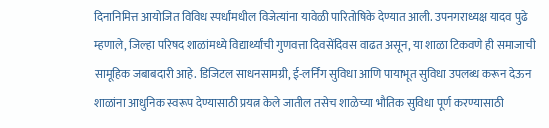दिनानिमित्त आयोजित विविध स्पर्धांमधील विजेत्यांना यावेळी पारितोषिके देण्यात आली. उपनगराध्यक्ष यादव पुढे म्हणाले, जिल्हा परिषद शाळांमध्ये विद्यार्थ्यांची गुणवत्ता दिवसेंदिवस वाढत असून, या शाळा टिकवणे ही समाजाची सामूहिक जबाबदारी आहे. डिजिटल साधनसामग्री, ई-लर्निंग सुविधा आणि पायाभूत सुविधा उपलब्ध करून देऊन शाळांना आधुनिक स्वरूप देण्यासाठी प्रयत्न केले जातील तसेच शाळेच्या भौतिक सुविधा पूर्ण करण्यासाठी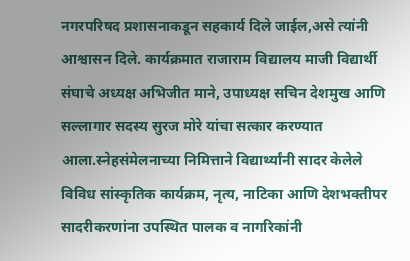नगरपरिषद प्रशासनाकडून सहकार्य दिले जाईल,असे त्यांनी आश्वासन दिले. कार्यक्रमात राजाराम विद्यालय माजी विद्यार्थी संघाचे अध्यक्ष अभिजीत माने, उपाध्यक्ष सचिन देशमुख आणि सल्लागार सदस्य सुरज मोरे यांचा सत्कार करण्यात आला.स्नेहसंमेलनाच्या निमित्ताने विद्यार्थ्यांनी सादर केलेले विविध सांस्कृतिक कार्यक्रम, नृत्य, नाटिका आणि देशभक्तीपर सादरीकरणांना उपस्थित पालक व नागरिकांनी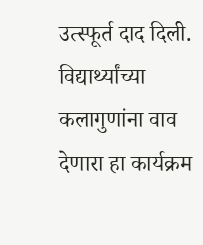उत्स्फूर्त दाद दिली. विद्यार्थ्यांच्या कलागुणांना वाव देणारा हा कार्यक्रम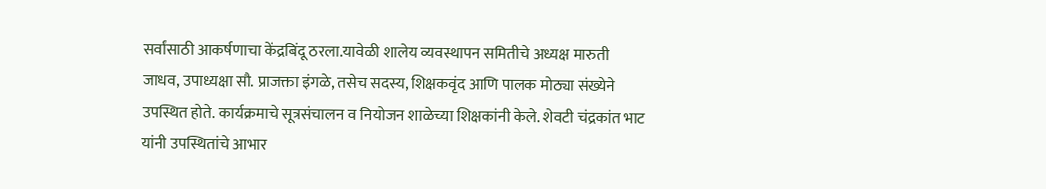सर्वांसाठी आकर्षणाचा केंद्रबिंदू ठरला.यावेळी शालेय व्यवस्थापन समितीचे अध्यक्ष मारुती जाधव, उपाध्यक्षा सौ. प्राजक्ता इंगळे, तसेच सदस्य, शिक्षकवृंद आणि पालक मोठ्या संख्येने उपस्थित होते. कार्यक्रमाचे सूत्रसंचालन व नियोजन शाळेच्या शिक्षकांनी केले. शेवटी चंद्रकांत भाट यांनी उपस्थितांचे आभार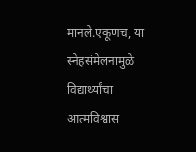मानले.एकूणच, या स्नेहसंमेलनामुळे विद्यार्थ्यांचा आत्मविश्वास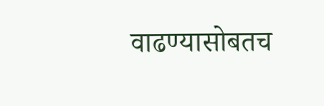वाढण्यासोबतच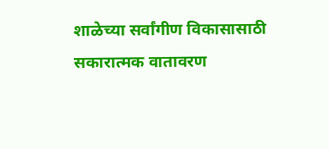शाळेच्या सर्वांगीण विकासासाठी सकारात्मक वातावरण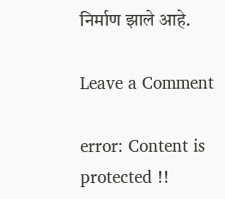निर्माण झाले आहे.

Leave a Comment

error: Content is protected !!